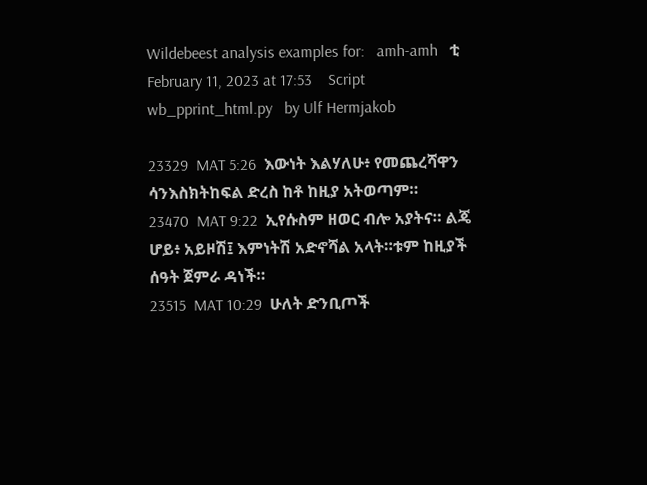Wildebeest analysis examples for:   amh-amh   ቲ    February 11, 2023 at 17:53    Script wb_pprint_html.py   by Ulf Hermjakob

23329  MAT 5:26  እውነት እልሃለሁ፥ የመጨረሻዋን ሳንእስክትከፍል ድረስ ከቶ ከዚያ አትወጣም።
23470  MAT 9:22  ኢየሱስም ዘወር ብሎ አያትና። ልጄ ሆይ፥ አይዞሽ፤ እምነትሽ አድኖሻል አላት።ቱም ከዚያች ሰዓት ጀምራ ዳነች።
23515  MAT 10:29  ሁለት ድንቢጦች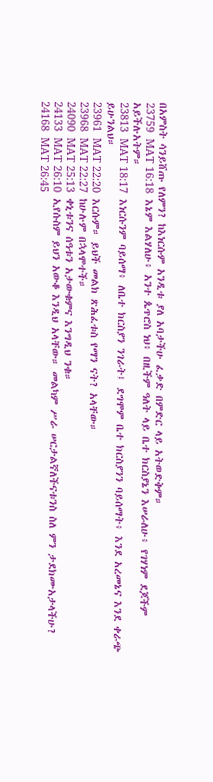በአምስት ሳንይሸጡ የለምን? ከእነርሱም አንዲቱ ያለ አባታችሁ ፈቃድ በምድር ላይ አትወድቅም።
23759  MAT 16:18  እኔም እልሃለሁ፥ አንተ ጴጥሮስ ነህ፥ በዚችም ዓለት ላይ ቤተ ክርስያኔን እሠራለሁ፥ የገሃነም ደጆችም አይችሉአትም።
23813  MAT 18:17  እነርሱንም ባይሰማ፥ ለቤተ ክርስያን ንገራት፤ ደግሞም ቤተ ክርስያንን ባይሰማት፥ እንደ አረመኔና እንደ ቀራጭ ይሁንልህ።
23961  MAT 22:20  እርሱም። ይህች መልክ ጽሕፈቱስ የማን ናት? አላቸው።
23968  MAT 22:27  ከሁሉም በኋላሞተች።
24090  MAT 25:13  ቀኒቱንና ሰዓቱን አታውቁምና እንግዲህ ንቁ።
24133  MAT 26:10  ኢየሱስም ይህን አውቆ እንዲህ አላቸው። መልካም ሥራ ሠርታልኛለችናቱንስ ስለ ምን ታደክሙአታላችሁ?
24168  MAT 26:45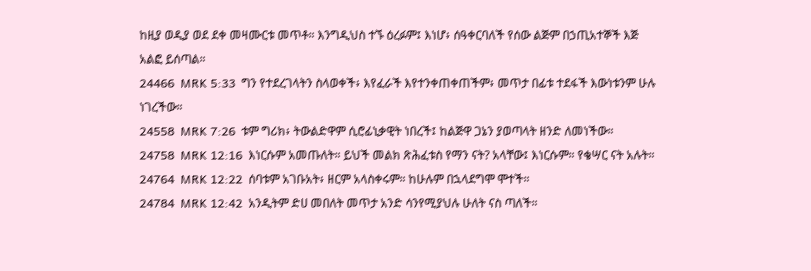ከዚያ ወዲያ ወደ ደቀ መዛሙርቱ መጥቶ። እንግዲህስ ተኙ ዕረፉም፤ እነሆ፥ ሰዓቀርባለች የሰው ልጅም በኃጢአተኞች እጅ አልፎ ይሰጣል።
24466  MRK 5:33  ግን የተደረገላትን ስላወቀች፥ እየፈራች እየተንቀጠቀጠችም፥ መጥታ በፊቱ ተደፋች እውነቱንም ሁሉ ነገረችው።
24558  MRK 7:26  ቱም ግሪክ፥ ትውልድዋም ሲሮፊኒቃዊት ነበረች፤ ከልጅዋ ጋኔን ያወጣላት ዘንድ ለመነችው።
24758  MRK 12:16  እነርሱም አመጡለት። ይህች መልክ ጽሕፈቱስ የማን ናት? አላቸው፤ እነርሱም። የቄሣር ናት አሉት።
24764  MRK 12:22  ሰባቱም አገቡአት፥ ዘርም አላስቀሩም። ከሁሉም በኋላደግሞ ሞተች።
24784  MRK 12:42  አንዲትም ድሀ መበለት መጥታ አንድ ሳንየሚያህሉ ሁለት ናስ ጣለች።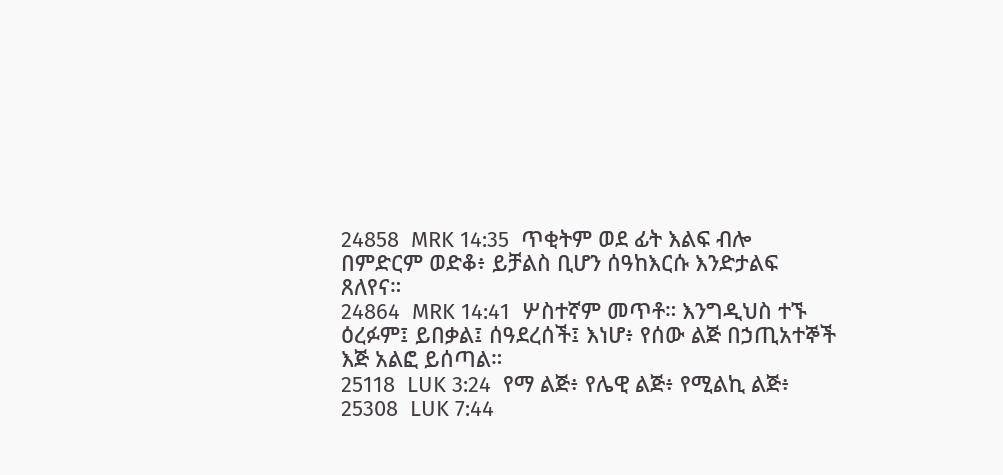24858  MRK 14:35  ጥቂትም ወደ ፊት እልፍ ብሎ በምድርም ወድቆ፥ ይቻልስ ቢሆን ሰዓከእርሱ እንድታልፍ ጸለየና።
24864  MRK 14:41  ሦስተኛም መጥቶ። እንግዲህስ ተኙ ዕረፉም፤ ይበቃል፤ ሰዓደረሰች፤ እነሆ፥ የሰው ልጅ በኃጢአተኞች እጅ አልፎ ይሰጣል።
25118  LUK 3:24  የማ ልጅ፥ የሌዊ ልጅ፥ የሚልኪ ልጅ፥
25308  LUK 7:44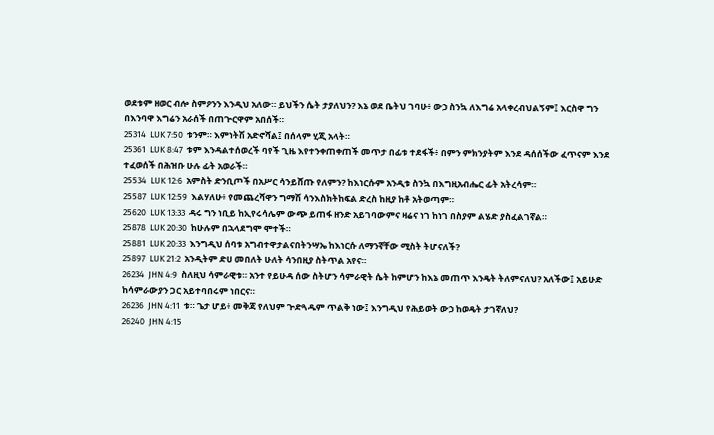ወደቱም ዘወር ብሎ ስምዖንን እንዲህ አለው። ይህችን ሴት ታያለህን? እኔ ወደ ቤትህ ገባሁ፥ ውኃ ስንኳ ለእግሬ አላቀረብህልኝም፤ እርስዋ ግን በእንባዋ እግሬን አራሰች በጠጕርዋም አበሰች።
25314  LUK 7:50  ቱንም። እምነትሽ አድኖሻል፤ በሰላም ሂጂ አላት።
25361  LUK 8:47  ቱም እንዳልተሰወረች ባየች ጊዜ እየተንቀጠቀጠች መጥታ በፊቱ ተደፋች፥ በምን ምክንያትም እንደ ዳሰሰችው ፈጥናም እንደ ተፈወሰች በሕዝቡ ሁሉ ፊት አወራች።
25534  LUK 12:6  አምስት ድንቢጦች በአሥር ሳንይሸጡ የለምን? ከእነርሱም አንዲቱ ስንኳ በእግዚአብሔር ፊት አትረሳም።
25587  LUK 12:59  እልሃለሁ፥ የመጨረሻዋን ግማሽ ሳንእስክትከፍል ድረስ ከዚያ ከቶ አትወጣም።
25620  LUK 13:33  ዳሩ ግን ነቢይ ከኢየሩሳሌም ውጭ ይጠፋ ዘንድ አይገባውምና ዛሬና ነገ ከነገ በስያም ልሄድ ያስፈልገኛል።
25878  LUK 20:30  ከሁሉም በኋላደግሞ ሞተች።
25881  LUK 20:33  እንግዲህ ሰባቱ አግብተዋታልናበትንሣኤ ከእነርሱ ለማንኛቸው ሚስት ትሆናለች?
25897  LUK 21:2  አንዲትም ድሀ መበለት ሁለት ሳንበዚያ ስትጥል አየና።
26234  JHN 4:9  ስለዚህ ሳምራዊቱ። አንተ የይሁዳ ሰው ስትሆን ሳምራዊት ሴት ከምሆን ከእኔ መጠጥ እንዴት ትለምናለህ? አለችው፤ አይሁድ ከሳምራውያን ጋር አይተባበሩም ነበርና።
26236  JHN 4:11  ቱ። ጌታ ሆይ፥ መቅጃ የለህም ጕድጓዱም ጥልቅ ነው፤ እንግዲህ የሕይወት ውኃ ከወዴት ታገኛለህ?
26240  JHN 4:15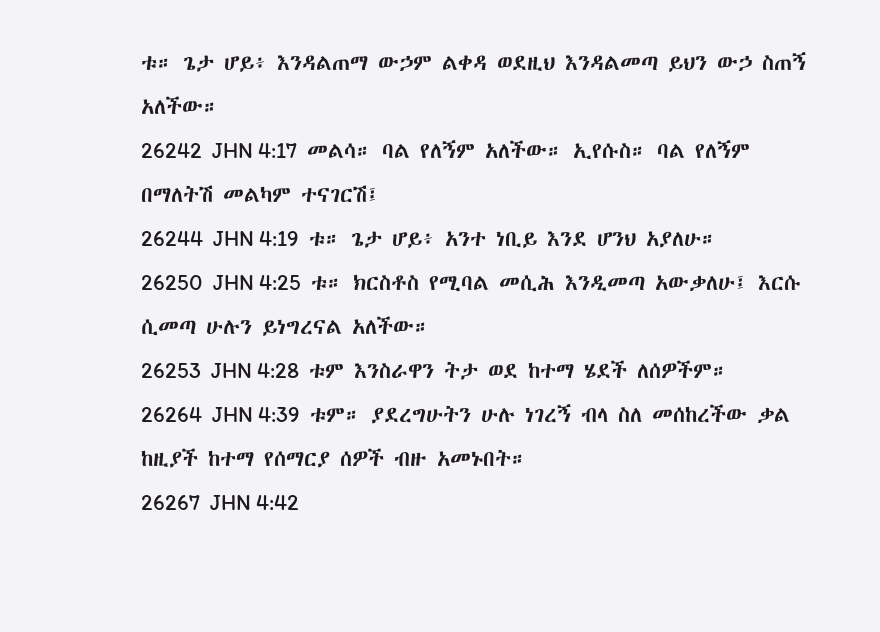ቱ። ጌታ ሆይ፥ እንዳልጠማ ውኃም ልቀዳ ወደዚህ እንዳልመጣ ይህን ውኃ ስጠኝ አለችው።
26242  JHN 4:17  መልሳ። ባል የለኝም አለችው። ኢየሱስ። ባል የለኝም በማለትሽ መልካም ተናገርሽ፤
26244  JHN 4:19  ቱ። ጌታ ሆይ፥ አንተ ነቢይ እንደ ሆንህ አያለሁ።
26250  JHN 4:25  ቱ። ክርስቶስ የሚባል መሲሕ እንዲመጣ አውቃለሁ፤ እርሱ ሲመጣ ሁሉን ይነግረናል አለችው።
26253  JHN 4:28  ቱም እንስራዋን ትታ ወደ ከተማ ሄደች ለሰዎችም።
26264  JHN 4:39  ቱም። ያደረግሁትን ሁሉ ነገረኝ ብላ ስለ መሰከረችው ቃል ከዚያች ከተማ የሰማርያ ሰዎች ብዙ አመኑበት።
26267  JHN 4:42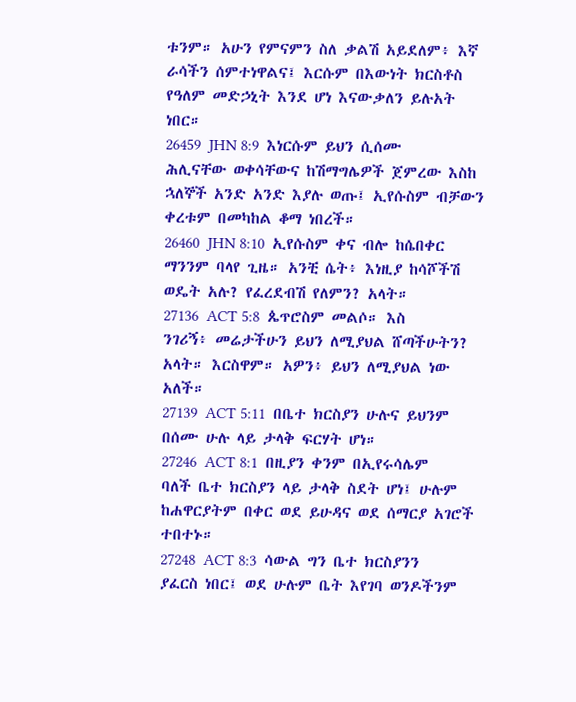ቱንም። አሁን የምናምን ስለ ቃልሽ አይደለም፥ እኛ ራሳችን ሰምተነዋልና፤ እርሱም በእውነት ክርስቶስ የዓለም መድኃኒት እንደ ሆነ እናውቃለን ይሉአት ነበር።
26459  JHN 8:9  እነርሱም ይህን ሲሰሙ ሕሊናቸው ወቀሳቸውና ከሽማግሌዎች ጀምረው እስከ ኋለኞች አንድ አንድ እያሉ ወጡ፤ ኢየሱስም ብቻውን ቀረቱም በመካከል ቆማ ነበረች።
26460  JHN 8:10  ኢየሱስም ቀና ብሎ ከሴበቀር ማንንም ባላየ ጊዜ። አንቺ ሴት፥ እነዚያ ከሳሾችሽ ወዴት አሉ? የፈረደብሽ የለምን? አላት።
27136  ACT 5:8  ጴጥሮስም መልሶ። እስ ንገሪኝ፥ መሬታችሁን ይህን ለሚያህል ሸጣችሁትን? አላት። እርስዋም። አዎን፥ ይህን ለሚያህል ነው አለች።
27139  ACT 5:11  በቤተ ክርስያን ሁሉና ይህንም በሰሙ ሁሉ ላይ ታላቅ ፍርሃት ሆነ።
27246  ACT 8:1  በዚያን ቀንም በኢየሩሳሌም ባለች ቤተ ክርስያን ላይ ታላቅ ስደት ሆነ፤ ሁሉም ከሐዋርያትም በቀር ወደ ይሁዳና ወደ ሰማርያ አገሮች ተበተኑ።
27248  ACT 8:3  ሳውል ግን ቤተ ክርስያንን ያፈርስ ነበር፤ ወደ ሁሉም ቤት እየገባ ወንዶችንም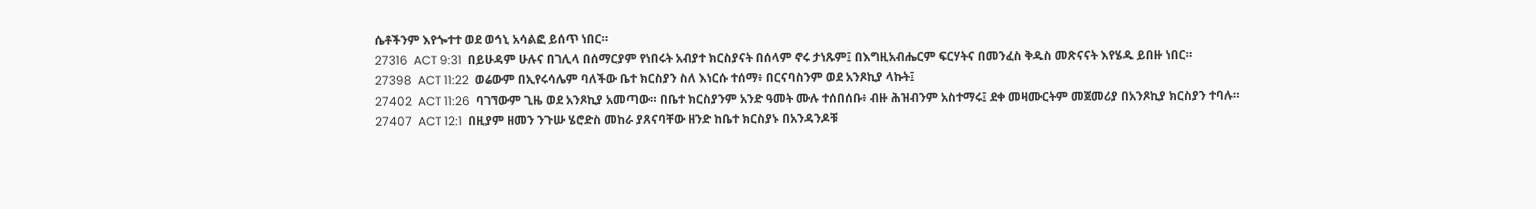ሴቶችንም እየጐተተ ወደ ወኅኒ አሳልፎ ይሰጥ ነበር።
27316  ACT 9:31  በይሁዳም ሁሉና በገሊላ በሰማርያም የነበሩት አብያተ ክርስያናት በሰላም ኖሩ ታነጹም፤ በእግዚአብሔርም ፍርሃትና በመንፈስ ቅዱስ መጽናናት እየሄዱ ይበዙ ነበር።
27398  ACT 11:22  ወሬውም በኢየሩሳሌም ባለችው ቤተ ክርስያን ስለ እነርሱ ተሰማ፥ በርናባስንም ወደ አንጾኪያ ላኩት፤
27402  ACT 11:26  ባገኘውም ጊዜ ወደ አንጾኪያ አመጣው። በቤተ ክርስያንም አንድ ዓመት ሙሉ ተሰበሰቡ፥ ብዙ ሕዝብንም አስተማሩ፤ ደቀ መዛሙርትም መጀመሪያ በአንጾኪያ ክርስያን ተባሉ።
27407  ACT 12:1  በዚያም ዘመን ንጉሡ ሄሮድስ መከራ ያጸናባቸው ዘንድ ከቤተ ክርስያኑ በአንዳንዶቹ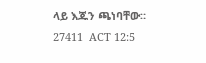ላይ እጁን ጫነባቸው።
27411  ACT 12:5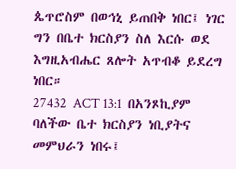ጴጥሮስም በወኅኒ ይጠበቅ ነበር፤ ነገር ግን በቤተ ክርስያን ስለ እርሱ ወደ እግዚአብሔር ጸሎት አጥብቆ ይደረግ ነበር።
27432  ACT 13:1  በአንጾኪያም ባለችው ቤተ ክርስያን ነቢያትና መምህራን ነበሩ፤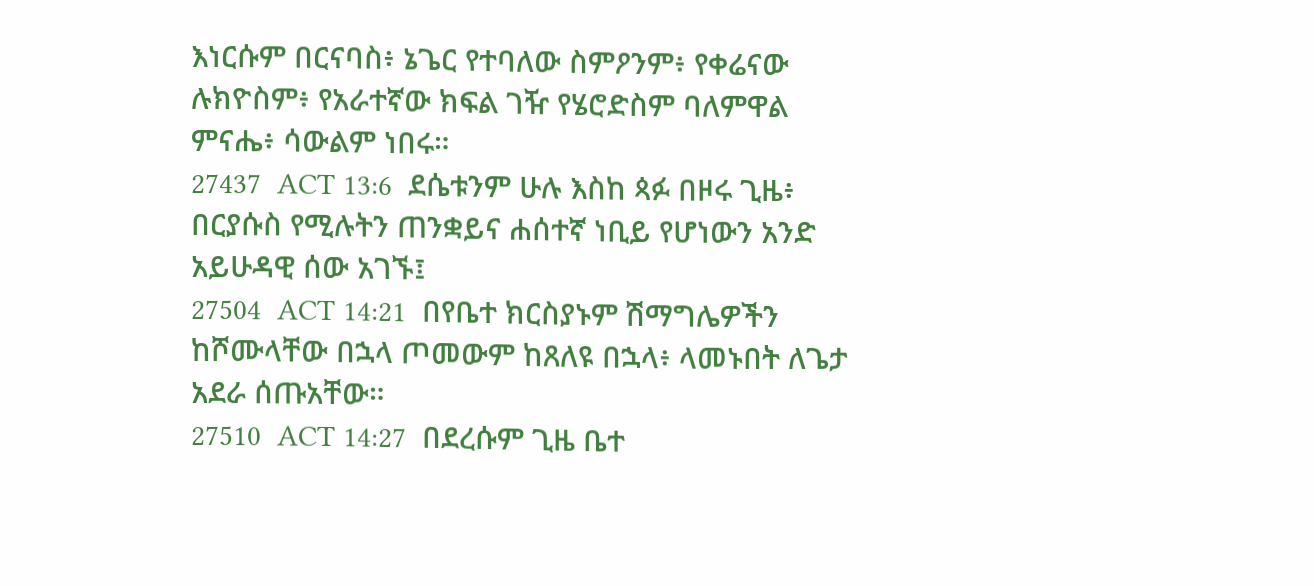እነርሱም በርናባስ፥ ኔጌር የተባለው ስምዖንም፥ የቀሬናው ሉክዮስም፥ የአራተኛው ክፍል ገዥ የሄሮድስም ባለምዋል ምናሔ፥ ሳውልም ነበሩ።
27437  ACT 13:6  ደሴቱንም ሁሉ እስከ ጳፉ በዞሩ ጊዜ፥ በርያሱስ የሚሉትን ጠንቋይና ሐሰተኛ ነቢይ የሆነውን አንድ አይሁዳዊ ሰው አገኙ፤
27504  ACT 14:21  በየቤተ ክርስያኑም ሽማግሌዎችን ከሾሙላቸው በኋላ ጦመውም ከጸለዩ በኋላ፥ ላመኑበት ለጌታ አደራ ሰጡአቸው።
27510  ACT 14:27  በደረሱም ጊዜ ቤተ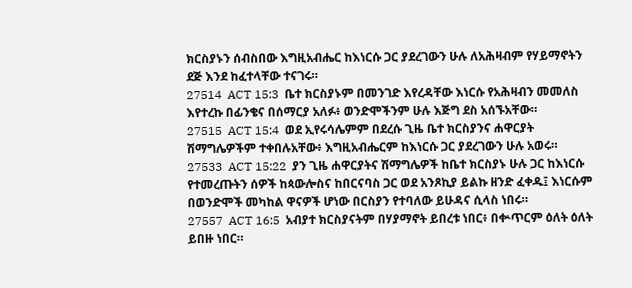ክርስያኑን ሰብስበው እግዚአብሔር ከእነርሱ ጋር ያደረገውን ሁሉ ለአሕዛብም የሃይማኖትን ደጅ እንደ ከፈተላቸው ተናገሩ።
27514  ACT 15:3  ቤተ ክርስያኑም በመንገድ እየረዳቸው እነርሱ የአሕዛብን መመለስ እየተረኩ በፊንቄና በሰማርያ አለፉ፥ ወንድሞችንም ሁሉ እጅግ ደስ አሰኙአቸው።
27515  ACT 15:4  ወደ ኢየሩሳሌምም በደረሱ ጊዜ ቤተ ክርስያንና ሐዋርያት ሽማግሌዎችም ተቀበሉአቸው፥ እግዚአብሔርም ከእነርሱ ጋር ያደረገውን ሁሉ አወሩ።
27533  ACT 15:22  ያን ጊዜ ሐዋርያትና ሽማግሌዎች ከቤተ ክርስያኑ ሁሉ ጋር ከእነርሱ የተመረጡትን ሰዎች ከጳውሎስና ከበርናባስ ጋር ወደ አንጾኪያ ይልኩ ዘንድ ፈቀዱ፤ እነርሱም በወንድሞች መካከል ዋናዎች ሆነው በርስያን የተባለው ይሁዳና ሲላስ ነበሩ።
27557  ACT 16:5  አብያተ ክርስያናትም በሃያማኖት ይበረቱ ነበር፥ በቍጥርም ዕለት ዕለት ይበዙ ነበር።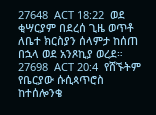27648  ACT 18:22  ወደ ቂሣርያም በደረሰ ጊዜ ወጥቶ ለቤተ ክርስያን ሰላምታ ከሰጠ በኋላ ወደ አንጾኪያ ወረደ።
27698  ACT 20:4  የሸኙትም የቤርያው ሱሲጳጥሮስ ከተሰሎንቄ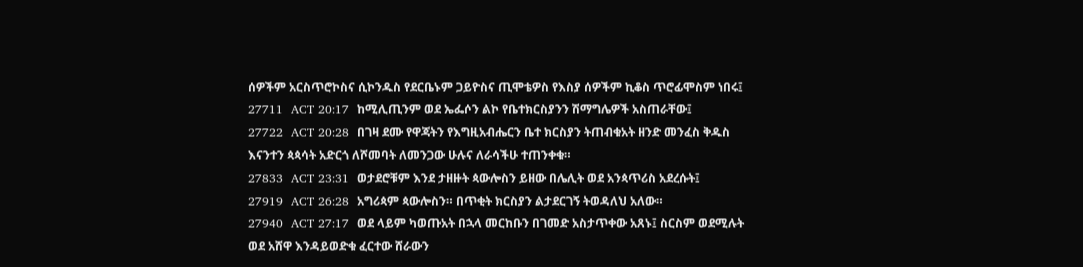ሰዎችም አርስጥሮኮስና ሲኮንዱስ የደርቤኑም ጋይዮስና ጢሞቴዎስ የእስያ ሰዎችም ኪቆስ ጥሮፊሞስም ነበሩ፤
27711  ACT 20:17  ከሚሊጢንም ወደ ኤፌሶን ልኮ የቤተክርስያንን ሽማግሌዎች አስጠራቸው፤
27722  ACT 20:28  በገዛ ደሙ የዋጃትን የእግዚአብሔርን ቤተ ክርስያን ትጠብቁአት ዘንድ መንፈስ ቅዱስ እናንተን ጳጳሳት አድርጎ ለሾመባት ለመንጋው ሁሉና ለራሳችሁ ተጠንቀቁ።
27833  ACT 23:31  ወታደሮቹም እንደ ታዘዙት ጳውሎስን ይዘው በሌሊት ወደ አንጳጥሪስ አደረሱት፤
27919  ACT 26:28  አግሪጳም ጳውሎስን። በጥቂት ክርስያን ልታደርገኝ ትወዳለህ አለው።
27940  ACT 27:17  ወደ ላይም ካወጡአት በኋላ መርከቡን በገመድ አስታጥቀው አጸኑ፤ ስርስም ወደሚሉት ወደ አሸዋ እንዳይወድቁ ፈርተው ሸራውን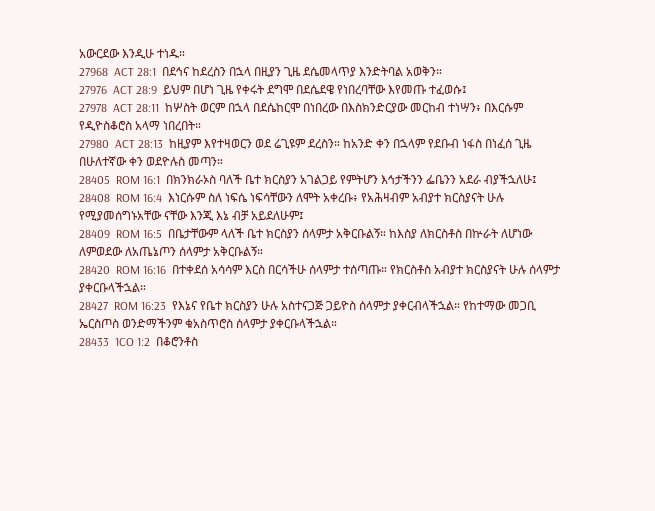አውርደው እንዲሁ ተነዱ።
27968  ACT 28:1  በደኅና ከደረስን በኋላ በዚያን ጊዜ ደሴመላጥያ እንድትባል አወቅን።
27976  ACT 28:9  ይህም በሆነ ጊዜ የቀሩት ደግሞ በደሴደዌ የነበረባቸው እየመጡ ተፈወሱ፤
27978  ACT 28:11  ከሦስት ወርም በኋላ በደሴከርሞ በነበረው በእስክንድርያው መርከብ ተነሣን፥ በእርሱም የዲዮስቆሮስ አላማ ነበረበት።
27980  ACT 28:13  ከዚያም እየተዛወርን ወደ ሬጊዩም ደረስን። ከአንድ ቀን በኋላም የደቡብ ነፋስ በነፈሰ ጊዜ በሁለተኛው ቀን ወደዮሉስ መጣን።
28405  ROM 16:1  በክንክራኦስ ባለች ቤተ ክርስያን አገልጋይ የምትሆን እኅታችንን ፌቤንን አደራ ብያችኋለሁ፤
28408  ROM 16:4  እነርሱም ስለ ነፍሴ ነፍሳቸውን ለሞት አቀረቡ፥ የአሕዛብም አብያተ ክርስያናት ሁሉ የሚያመሰግኑአቸው ናቸው እንጂ እኔ ብቻ አይደለሁም፤
28409  ROM 16:5  በቤታቸውም ላለች ቤተ ክርስያን ሰላምታ አቅርቡልኝ። ከእስያ ለክርስቶስ በኵራት ለሆነው ለምወደው ለአጤኔጦን ሰላምታ አቅርቡልኝ።
28420  ROM 16:16  በተቀደሰ አሳሳም እርስ በርሳችሁ ሰላምታ ተሰጣጡ። የክርስቶስ አብያተ ክርስያናት ሁሉ ሰላምታ ያቀርቡላችኋል።
28427  ROM 16:23  የእኔና የቤተ ክርስያን ሁሉ አስተናጋጅ ጋይዮስ ሰላምታ ያቀርብላችኋል። የከተማው መጋቢ ኤርስጦስ ወንድማችንም ቁአስጥሮስ ሰላምታ ያቀርቡላችኋል።
28433  1CO 1:2  በቆሮንቶስ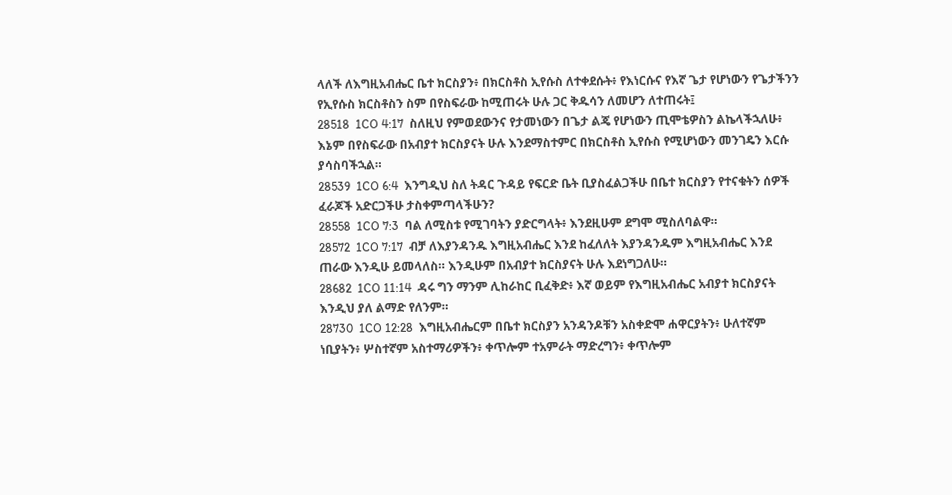ላለች ለእግዚአብሔር ቤተ ክርስያን፥ በክርስቶስ ኢየሱስ ለተቀደሱት፥ የእነርሱና የእኛ ጌታ የሆነውን የጌታችንን የኢየሱስ ክርስቶስን ስም በየስፍራው ከሚጠሩት ሁሉ ጋር ቅዱሳን ለመሆን ለተጠሩት፤
28518  1CO 4:17  ስለዚህ የምወደውንና የታመነውን በጌታ ልጄ የሆነውን ጢሞቴዎስን ልኬላችኋለሁ፥ እኔም በየስፍራው በአብያተ ክርስያናት ሁሉ እንደማስተምር በክርስቶስ ኢየሱስ የሚሆነውን መንገዴን እርሱ ያሳስባችኋል።
28539  1CO 6:4  እንግዲህ ስለ ትዳር ጉዳይ የፍርድ ቤት ቢያስፈልጋችሁ በቤተ ክርስያን የተናቁትን ሰዎች ፈራጆች አድርጋችሁ ታስቀምጣላችሁን?
28558  1CO 7:3  ባል ለሚስቱ የሚገባትን ያድርግላት፥ እንደዚሁም ደግሞ ሚስለባልዋ።
28572  1CO 7:17  ብቻ ለእያንዳንዱ እግዚአብሔር እንደ ከፈለለት እያንዳንዱም እግዚአብሔር እንደ ጠራው እንዲሁ ይመላለስ። እንዲሁም በአብያተ ክርስያናት ሁሉ እደነግጋለሁ።
28682  1CO 11:14  ዳሩ ግን ማንም ሊከራከር ቢፈቅድ፥ እኛ ወይም የእግዚአብሔር አብያተ ክርስያናት እንዲህ ያለ ልማድ የለንም።
28730  1CO 12:28  እግዚአብሔርም በቤተ ክርስያን አንዳንዶቹን አስቀድሞ ሐዋርያትን፥ ሁለተኛም ነቢያትን፥ ሦስተኛም አስተማሪዎችን፥ ቀጥሎም ተአምራት ማድረግን፥ ቀጥሎም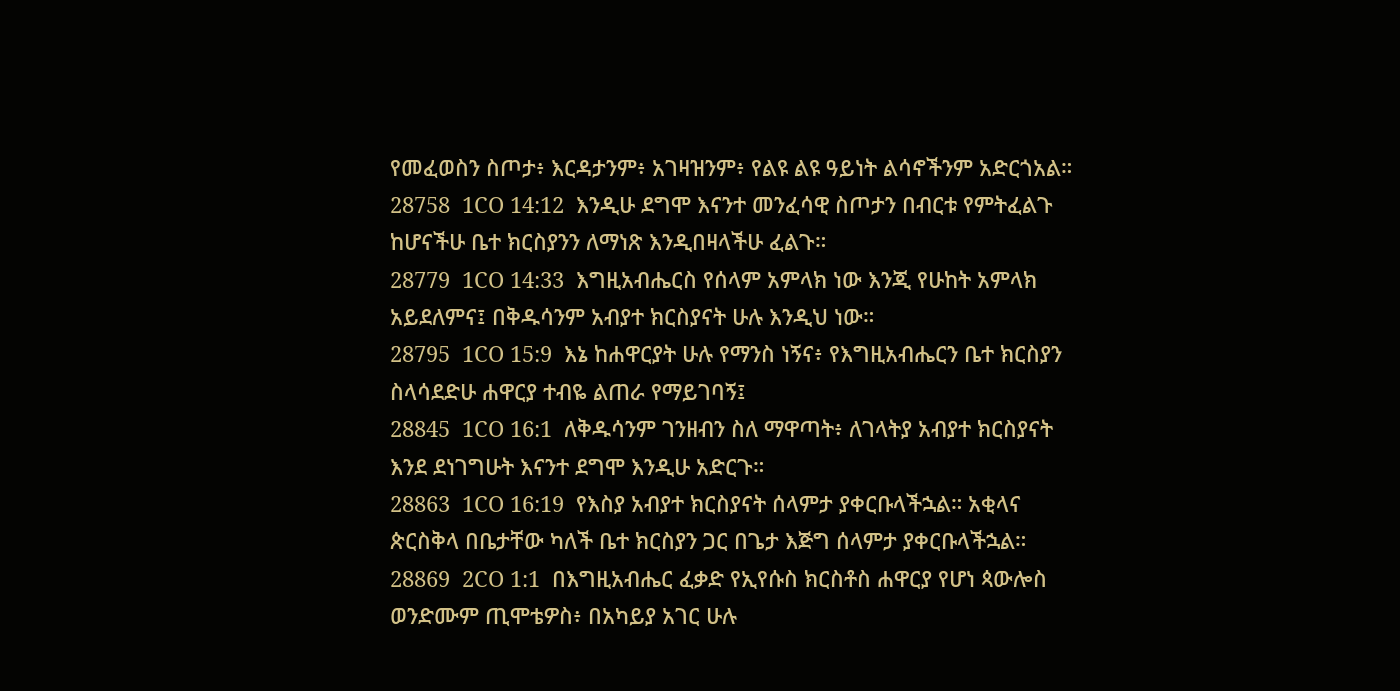የመፈወስን ስጦታ፥ እርዳታንም፥ አገዛዝንም፥ የልዩ ልዩ ዓይነት ልሳኖችንም አድርጎአል።
28758  1CO 14:12  እንዲሁ ደግሞ እናንተ መንፈሳዊ ስጦታን በብርቱ የምትፈልጉ ከሆናችሁ ቤተ ክርስያንን ለማነጽ እንዲበዛላችሁ ፈልጉ።
28779  1CO 14:33  እግዚአብሔርስ የሰላም አምላክ ነው እንጂ የሁከት አምላክ አይደለምና፤ በቅዱሳንም አብያተ ክርስያናት ሁሉ እንዲህ ነው።
28795  1CO 15:9  እኔ ከሐዋርያት ሁሉ የማንስ ነኝና፥ የእግዚአብሔርን ቤተ ክርስያን ስላሳደድሁ ሐዋርያ ተብዬ ልጠራ የማይገባኝ፤
28845  1CO 16:1  ለቅዱሳንም ገንዘብን ስለ ማዋጣት፥ ለገላትያ አብያተ ክርስያናት እንደ ደነገግሁት እናንተ ደግሞ እንዲሁ አድርጉ።
28863  1CO 16:19  የእስያ አብያተ ክርስያናት ሰላምታ ያቀርቡላችኋል። አቂላና ጵርስቅላ በቤታቸው ካለች ቤተ ክርስያን ጋር በጌታ እጅግ ሰላምታ ያቀርቡላችኋል።
28869  2CO 1:1  በእግዚአብሔር ፈቃድ የኢየሱስ ክርስቶስ ሐዋርያ የሆነ ጳውሎስ ወንድሙም ጢሞቴዎስ፥ በአካይያ አገር ሁሉ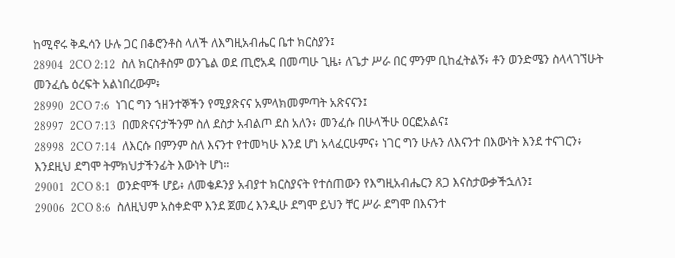ከሚኖሩ ቅዱሳን ሁሉ ጋር በቆሮንቶስ ላለች ለእግዚአብሔር ቤተ ክርስያን፤
28904  2CO 2:12  ስለ ክርስቶስም ወንጌል ወደ ጢሮአዳ በመጣሁ ጊዜ፥ ለጌታ ሥራ በር ምንም ቢከፈትልኝ፥ ቶን ወንድሜን ስላላገኘሁት መንፈሴ ዕረፍት አልነበረውም፥
28990  2CO 7:6  ነገር ግን ኀዘንተኞችን የሚያጽናና አምላክመምጣት አጽናናን፤
28997  2CO 7:13  በመጽናናታችንም ስለ ደስታ አብልጦ ደስ አለን፥ መንፈሱ በሁላችሁ ዐርፎአልና፤
28998  2CO 7:14  ለእርሱ በምንም ስለ እናንተ የተመካሁ እንደ ሆነ አላፈርሁምና፥ ነገር ግን ሁሉን ለእናንተ በእውነት እንደ ተናገርን፥ እንደዚህ ደግሞ ትምክህታችንፊት እውነት ሆነ።
29001  2CO 8:1  ወንድሞች ሆይ፥ ለመቄዶንያ አብያተ ክርስያናት የተሰጠውን የእግዚአብሔርን ጸጋ እናስታውቃችኋለን፤
29006  2CO 8:6  ስለዚህም አስቀድሞ እንደ ጀመረ እንዲሁ ደግሞ ይህን ቸር ሥራ ደግሞ በእናንተ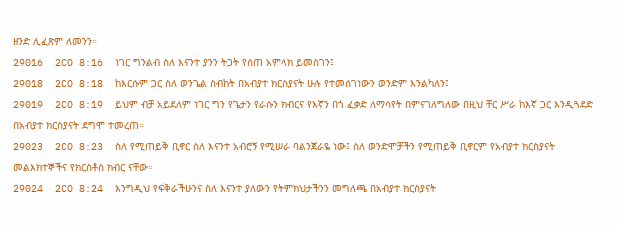ዘንድ ሊፈጽም ለመንን።
29016  2CO 8:16  ነገር ግንልብ ስለ እናንተ ያንን ትጋት የሰጠ አምላክ ይመስገን፤
29018  2CO 8:18  ከእርሱም ጋር ስለ ወንጌል ስብከት በአብያተ ክርስያናት ሁሉ የተመሰገነውን ወንድም እንልካለን፤
29019  2CO 8:19  ይህም ብቻ አይደለም ነገር ግን የጌታን የራሱን ክብርና የእኛን በጎ ፈቃድ ለማሳየት በምናገለግለው በዚህ ቸር ሥራ ከእኛ ጋር እንዲጓደድ በአብያተ ክርስያናት ደግሞ ተመረጠ።
29023  2CO 8:23  ስለ የሚጠይቅ ቢኖር ስለ እናንተ አብሮኝ የሚሠራ ባልንጀራዬ ነው፤ ስለ ወንድሞቻችን የሚጠይቅ ቢኖርም የአብያተ ክርስያናት መልእክተኞችና የክርስቶስ ክብር ናቸው።
29024  2CO 8:24  እንግዲህ የፍቅራችሁንና ስለ እናንተ ያለውን የትምክህታችንን መግለጫ በአብያተ ክርስያናት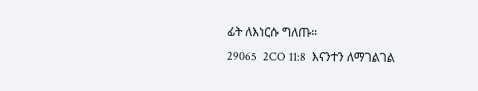ፊት ለእነርሱ ግለጡ።
29065  2CO 11:8  እናንተን ለማገልገል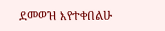ደመወዝ እየተቀበልሁ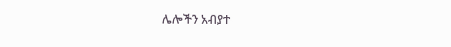ሌሎችን አብያተ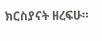ክርስያናት ዘረፍሁ።